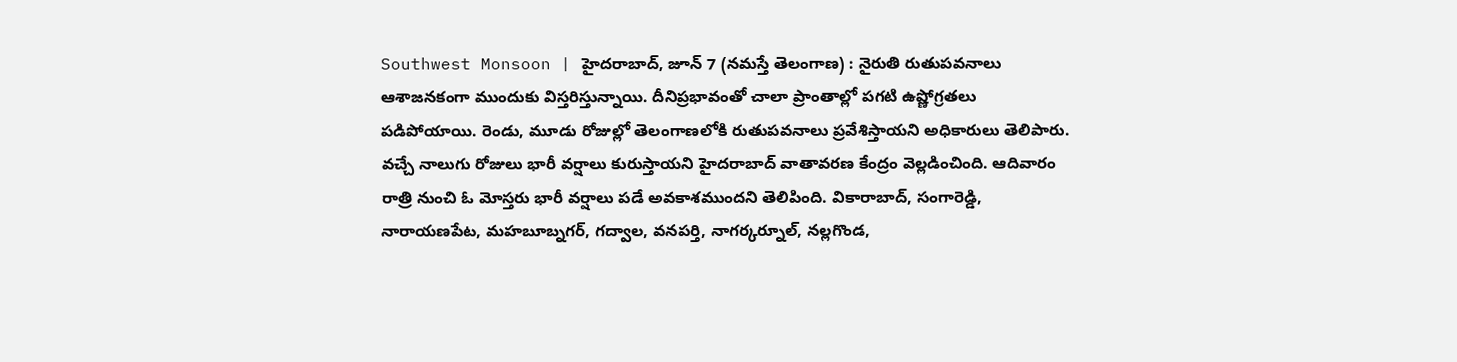Southwest Monsoon | హైదరాబాద్, జూన్ 7 (నమస్తే తెలంగాణ) : నైరుతి రుతుపవనాలు ఆశాజనకంగా ముందుకు విస్తరిస్తున్నాయి. దీనిప్రభావంతో చాలా ప్రాంతాల్లో పగటి ఉష్ణోగ్రతలు పడిపోయాయి. రెండు, మూడు రోజుల్లో తెలంగాణలోకి రుతుపవనాలు ప్రవేశిస్తాయని అధికారులు తెలిపారు. వచ్చే నాలుగు రోజులు భారీ వర్షాలు కురుస్తాయని హైదరాబాద్ వాతావరణ కేంద్రం వెల్లడించింది. ఆదివారం రాత్రి నుంచి ఓ మోస్తరు భారీ వర్షాలు పడే అవకాశముందని తెలిపింది. వికారాబాద్, సంగారెడ్డి, నారాయణపేట, మహబూబ్నగర్, గద్వాల, వనపర్తి, నాగర్కర్నూల్, నల్లగొండ,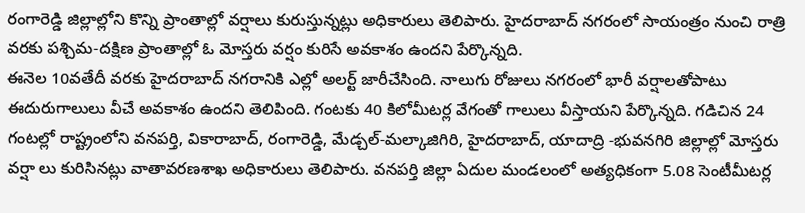రంగారెడ్డి జిల్లాల్లోని కొన్ని ప్రాంతాల్లో వర్షాలు కురుస్తున్నట్లు అధికారులు తెలిపారు. హైదరాబాద్ నగరంలో సాయంత్రం నుంచి రాత్రి వరకు పశ్చిమ-దక్షిణ ప్రాంతాల్లో ఓ మోస్తరు వర్షం కురిసే అవకాశం ఉందని పేర్కొన్నది.
ఈనెల 10వతేదీ వరకు హైదరాబాద్ నగరానికి ఎల్లో అలర్ట్ జారీచేసింది. నాలుగు రోజులు నగరంలో భారీ వర్షాలతోపాటు ఈదురుగాలులు వీచే అవకాశం ఉందని తెలిపింది. గంటకు 40 కిలోమీటర్ల వేగంతో గాలులు వీస్తాయని పేర్కొన్నది. గడిచిన 24 గంటల్లో రాష్ట్రంలోని వనపర్తి, వికారాబాద్, రంగారెడ్డి, మేడ్చల్-మల్కాజిగిరి, హైదరాబాద్, యాదాద్రి -భువనగిరి జిల్లాల్లో మోస్తరు వర్షా లు కురిసినట్లు వాతావరణశాఖ అధికారులు తెలిపారు. వనపర్తి జిల్లా ఏదుల మండలంలో అత్యధికంగా 5.08 సెంటీమీటర్ల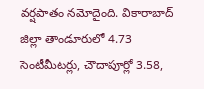వర్షపాతం నమోదైంది. వికారాబాద్ జిల్లా తాండూరులో 4.73 సెంటీమీటర్లు, చౌదాపూర్లో 3.58,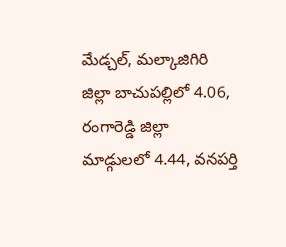మేడ్చల్, మల్కాజిగిరి జిల్లా బాచుపల్లిలో 4.06, రంగారెడ్డి జిల్లా మాడ్గులలో 4.44, వనపర్తి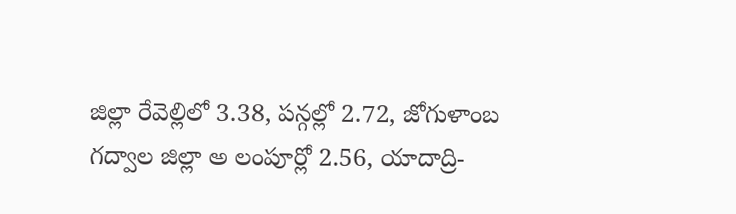జిల్లా రేవెల్లిలో 3.38, పన్గల్లో 2.72, జోగుళాంబ గద్వాల జిల్లా అ లంపూర్లో 2.56, యాదాద్రి-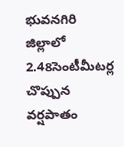భువనగిరి జిల్లాలో 2.48సెంటీమీటర్ల చొప్పున వర్షపాతం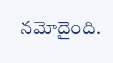నమోదైంది.